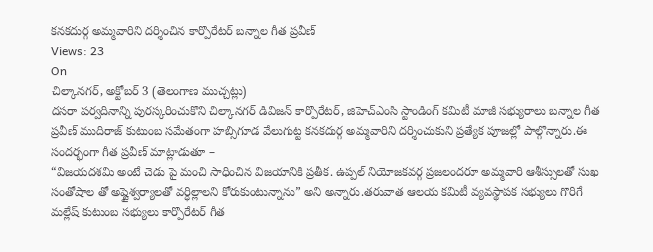కనకదుర్గ అమ్మవారిని దర్శించిన కార్పొరేటర్ బన్నాల గీత ప్రవీణ్
Views: 23
On
చిల్కానగర్, అక్టోబర్ 3 (తెలంగాణ ముచ్చట్లు)
దసరా పర్వదినాన్ని పురస్కరించుకొని చిల్కానగర్ డివిజన్ కార్పొరేటర్, జిహెచ్ఎంసి స్టాండింగ్ కమిటీ మాజీ సభ్యురాలు బన్నాల గీత ప్రవీణ్ ముదిరాజ్ కుటుంబ సమేతంగా హబ్సిగూడ వేలుగుట్ట కనకదుర్గ అమ్మవారిని దర్శించుకుని ప్రత్యేక పూజల్లో పాల్గొన్నారు.ఈ సందర్భంగా గీత ప్రవీణ్ మాట్లాడుతూ –
“విజయదశమి అంటే చెడు పై మంచి సాధించిన విజయానికి ప్రతీక. ఉప్పల్ నియోజకవర్గ ప్రజలందరూ అమ్మవారి ఆశీస్సులతో సుఖ సంతోషాల తో అష్టైశ్వర్యాలతో వర్ధిల్లాలని కోరుకుంటున్నాను” అని అన్నారు.తరువాత ఆలయ కమిటీ వ్యవస్థాపక సభ్యులు గొరిగే మల్లేష్ కుటుంబ సభ్యులు కార్పొరేటర్ గీత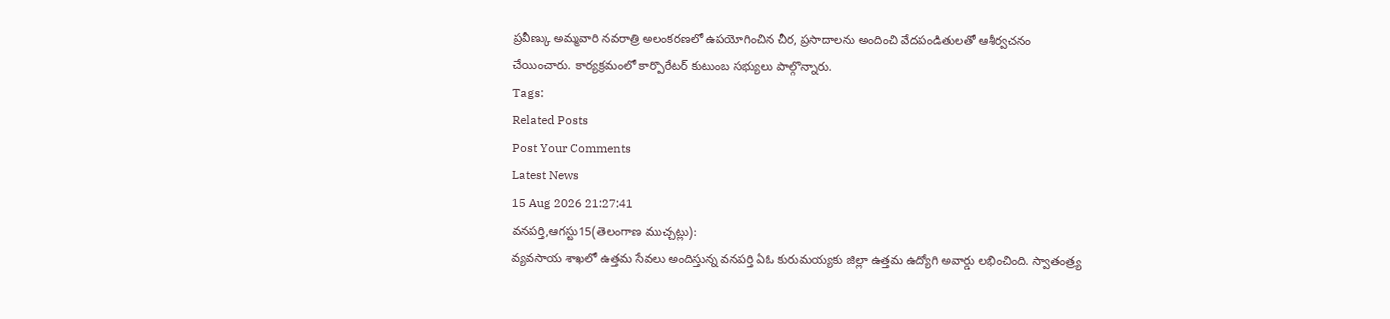ప్రవీణ్కు అమ్మవారి నవరాత్రి అలంకరణలో ఉపయోగించిన చీర, ప్రసాదాలను అందించి వేదపండితులతో ఆశీర్వచనం చేయించారు. కార్యక్రమంలో కార్పొరేటర్ కుటుంబ సభ్యులు పాల్గొన్నారు.
Tags:
Related Posts
Post Your Comments
Latest News
15 Aug 2026 21:27:41
వనపర్తి,ఆగస్టు15(తెలంగాణ ముచ్చట్లు):
వ్యవసాయ శాఖలో ఉత్తమ సేవలు అందిస్తున్న వనపర్తి ఏఓ కురుమయ్యకు జిల్లా ఉత్తమ ఉద్యోగి అవార్డు లభించింది. స్వాతంత్ర్య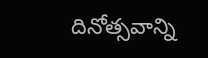దినోత్సవాన్ని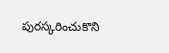పురస్కరించుకొని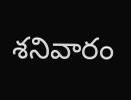శనివారం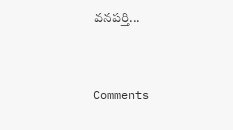వనపర్తి...


Comments